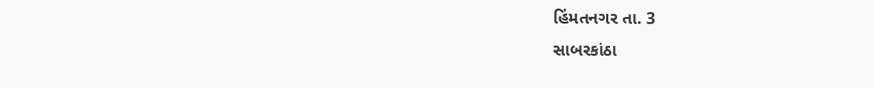હિંમતનગર તા. 3
સાબરકાંઠા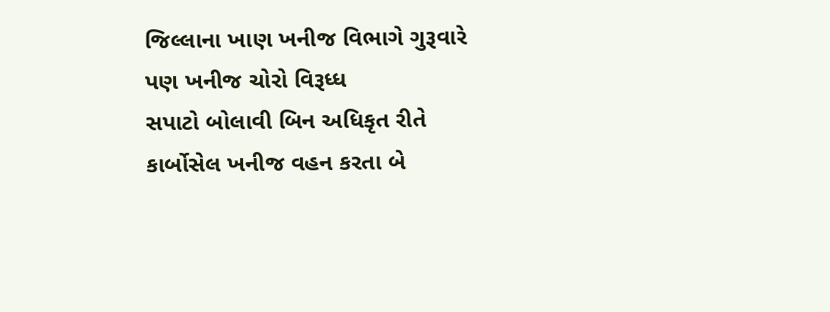જિલ્લાના ખાણ ખનીજ વિભાગે ગુરૂવારે પણ ખનીજ ચોરો વિરૂધ્ધ
સપાટો બોલાવી બિન અધિકૃત રીતે કાર્બોસેલ ખનીજ વહન કરતા બે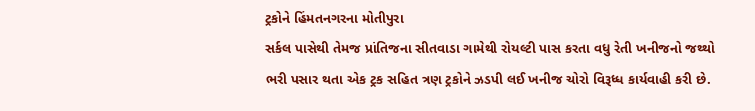ટ્રકોને હિંમતનગરના મોતીપુરા
સર્કલ પાસેથી તેમજ પ્રાંતિજના સીતવાડા ગામેથી રોયલ્ટી પાસ કરતા વધુ રેતી ખનીજનો જથ્થો
ભરી પસાર થતા એક ટ્રક સહિત ત્રણ ટ્રકોને ઝડપી લઈ ખનીજ ચોરો વિરૂધ્ધ કાર્યવાહી કરી છે.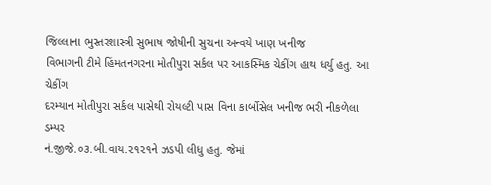જિલ્લાના ભુસ્તરશાસ્ત્રી સુભાષ જોષીની સુચના અન્વયે ખાણ ખનીજ
વિભાગની ટીમે હિંમતનગરના મોતીપુરા સર્કલ પર આકસ્મિક ચેકીંગ હાથ ધર્યુ હતુ. આ ચેકીંગ
દરમ્યાન મોતીપુરા સર્કલ પાસેથી રોયલ્ટી પાસ વિના કાર્બોસેલ ખનીજ ભરી નીકળેલા ડમ્પર
નં.જીજે.૦૩.બી.વાય.૨૧૨૧ને ઝડપી લીધુ હતુ. જેમાં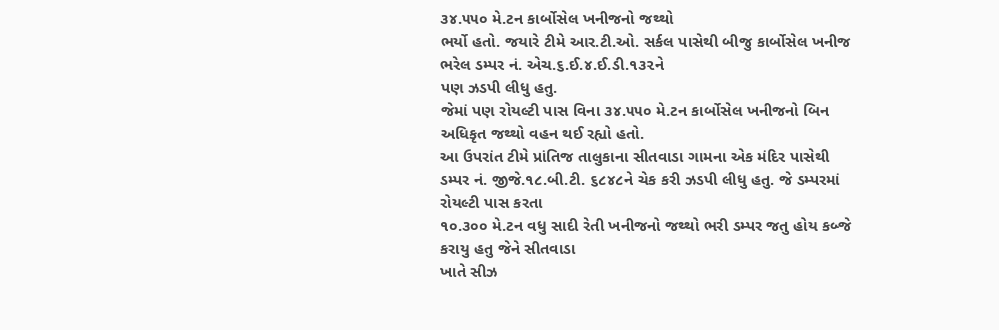૩૪.૫૫૦ મે.ટન કાર્બોસેલ ખનીજનો જથ્થો
ભર્યો હતો. જયારે ટીમે આર.ટી.ઓ. સર્કલ પાસેથી બીજુ કાર્બોસેલ ખનીજ ભરેલ ડમ્પર નં. એચ.૬.ઈ.૪.ઈ.ડી.૧૩૨ને
પણ ઝડપી લીધુ હતુ.
જેમાં પણ રોયલ્ટી પાસ વિના ૩૪.૫૫૦ મે.ટન કાર્બોસેલ ખનીજનો બિન
અધિકૃત જથ્થો વહન થઈ રહ્યો હતો.
આ ઉપરાંત ટીમે પ્રાંતિજ તાલુકાના સીતવાડા ગામના એક મંદિર પાસેથી
ડમ્પર નં. જીજે.૧૮.બી.ટી. ૬૮૪૮ને ચેક કરી ઝડપી લીધુ હતુ. જે ડમ્પરમાં રોયલ્ટી પાસ કરતા
૧૦.૩૦૦ મે.ટન વધુ સાદી રેતી ખનીજનો જથ્થો ભરી ડમ્પર જતુ હોય કબ્જે કરાયુ હતુ જેને સીતવાડા
ખાતે સીઝ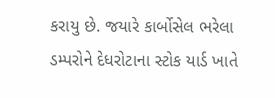કરાયુ છે. જયારે કાર્બોસેલ ભરેલા
ડમ્પરોને દેધરોટાના સ્ટોક યાર્ડ ખાતે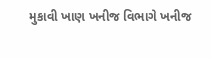મુકાવી ખાણ ખનીજ વિભાગે ખનીજ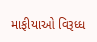માફીયાઓ વિરૂધ્ધ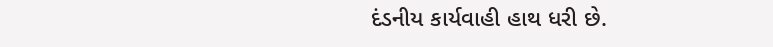દંડનીય કાર્યવાહી હાથ ધરી છે.